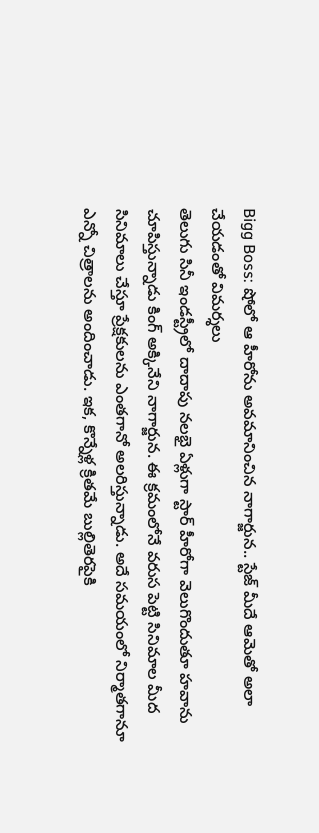Bigg Boss: షోలో ఆ హీరోను అవమానించిన నాగార్జున.. స్టేజ్ మీదే ఆమెతో అలా చేయడంతో విమర్శలు
తెలుగు సినీ ఇండస్ట్రీలో దాదాపు నలభై ఏళ్లుగా స్టార్ హీరోగా వెలుగొందుతూ హవాను చూపిస్తున్నాడు కింగ్ అక్కినేని నాగార్జున. ఈ క్రమంలోనే వరుస పెట్టి సినిమాల మీద సినిమాలు చేస్తూ ప్రేక్షకులను ఎంతగానో అలరిస్తున్నాడు. అదే సమయంలో నిర్మాతగానూ ఎన్నో చిత్రాలను అందించాడు. ఇక, కొన్నేళ్ల క్రితమే బుల్లితెరపైకి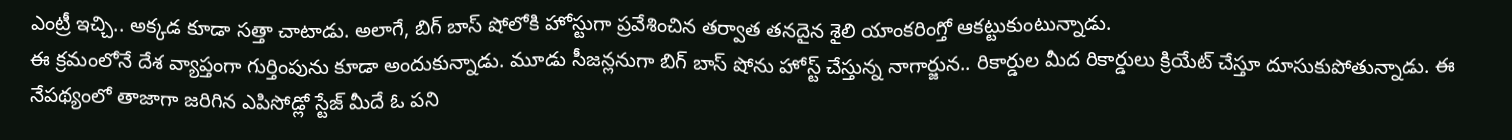ఎంట్రీ ఇచ్చి.. అక్కడ కూడా సత్తా చాటాడు. అలాగే, బిగ్ బాస్ షోలోకి హోస్టుగా ప్రవేశించిన తర్వాత తనదైన శైలి యాంకరింగ్తో ఆకట్టుకుంటున్నాడు.
ఈ క్రమంలోనే దేశ వ్యాప్తంగా గుర్తింపును కూడా అందుకున్నాడు. మూడు సీజన్లనుగా బిగ్ బాస్ షోను హోస్ట్ చేస్తున్న నాగార్జున.. రికార్డుల మీద రికార్డులు క్రియేట్ చేస్తూ దూసుకుపోతున్నాడు. ఈ నేపథ్యంలో తాజాగా జరిగిన ఎపిసోడ్లో స్టేజ్ మీదే ఓ పని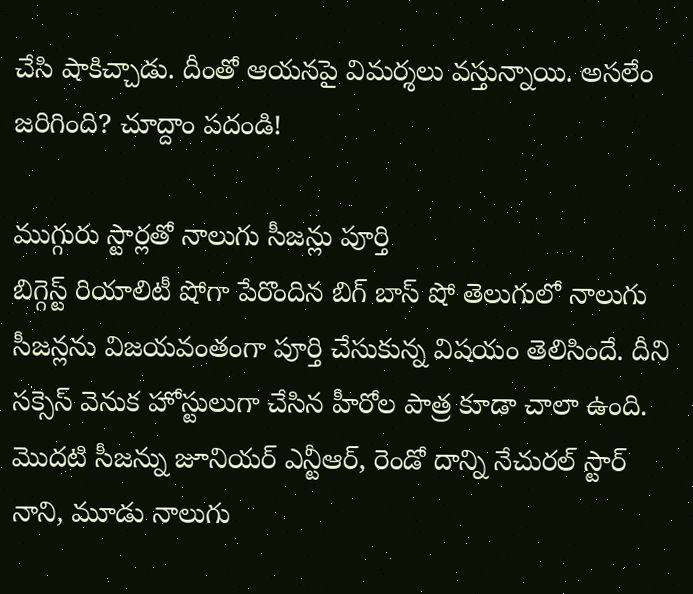చేసి షాకిచ్చాడు. దీంతో ఆయనపై విమర్శలు వస్తున్నాయి. అసలేం జరిగింది? చూద్దాం పదండి!

ముగ్గురు స్టార్లతో నాలుగు సీజన్లు పూర్తి
బిగ్గెస్ట్ రియాలిటీ షోగా పేరొందిన బిగ్ బాస్ షో తెలుగులో నాలుగు సీజన్లను విజయవంతంగా పూర్తి చేసుకున్న విషయం తెలిసిందే. దీని సక్సెస్ వెనుక హోస్టులుగా చేసిన హీరోల పాత్ర కూడా చాలా ఉంది. మొదటి సీజన్ను జూనియర్ ఎన్టీఆర్, రెండో దాన్ని నేచురల్ స్టార్ నాని, మూడు నాలుగు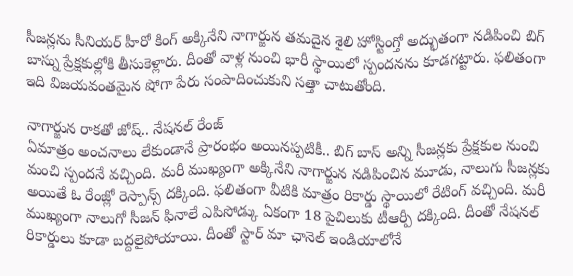సీజన్లను సీనియర్ హీరో కింగ్ అక్కినేని నాగార్జున తమదైన శైలి హోస్టింగ్తో అద్భుతంగా నడిపించి బిగ్ బాస్ను ప్రేక్షకుల్లోకి తీసుకెళ్లారు. దీంతో వాళ్ల నుంచి భారీ స్థాయిలో స్పందనను కూడగట్టారు. ఫలితంగా ఇది విజయవంతమైన షోగా పేరు సంపాదించుకుని సత్తా చాటుతోంది.

నాగార్జున రాకతో జోష్.. నేషనల్ రేంజ్
ఏమాత్రం అంచనాలు లేకుండానే ప్రారంభం అయినప్పటికీ.. బిగ్ బాస్ అన్ని సీజన్లకు ప్రేక్షకుల నుంచి మంచి స్పందనే వచ్చింది. మరీ ముఖ్యంగా అక్కినేని నాగార్జున నడిపించిన మూడు, నాలుగు సీజన్లకు అయితే ఓ రేంజ్లో రెస్పాన్స్ దక్కింది. ఫలితంగా వీటికి మాత్రం రికార్డు స్థాయిలో రేటింగ్ వచ్చింది. మరీ ముఖ్యంగా నాలుగో సీజన్ ఫినాలే ఎపిసోడ్కు ఏకంగా 18 పైచిలుకు టీఆర్పీ దక్కింది. దీంతో నేషనల్ రికార్డులు కూడా బద్దలైపోయాయి. దీంతో స్టార్ మా ఛానెల్ ఇండియాలోనే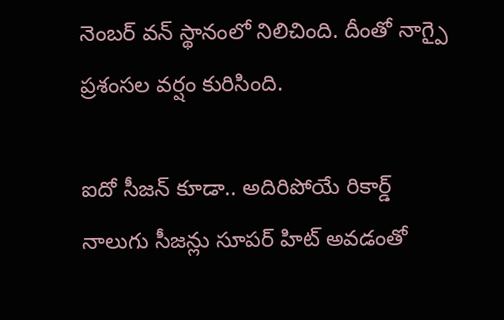నెంబర్ వన్ స్థానంలో నిలిచింది. దీంతో నాగ్పై ప్రశంసల వర్షం కురిసింది.

ఐదో సీజన్ కూడా.. అదిరిపోయే రికార్డ్
నాలుగు సీజన్లు సూపర్ హిట్ అవడంతో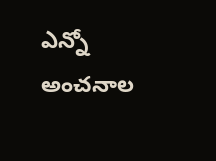ఎన్నో అంచనాల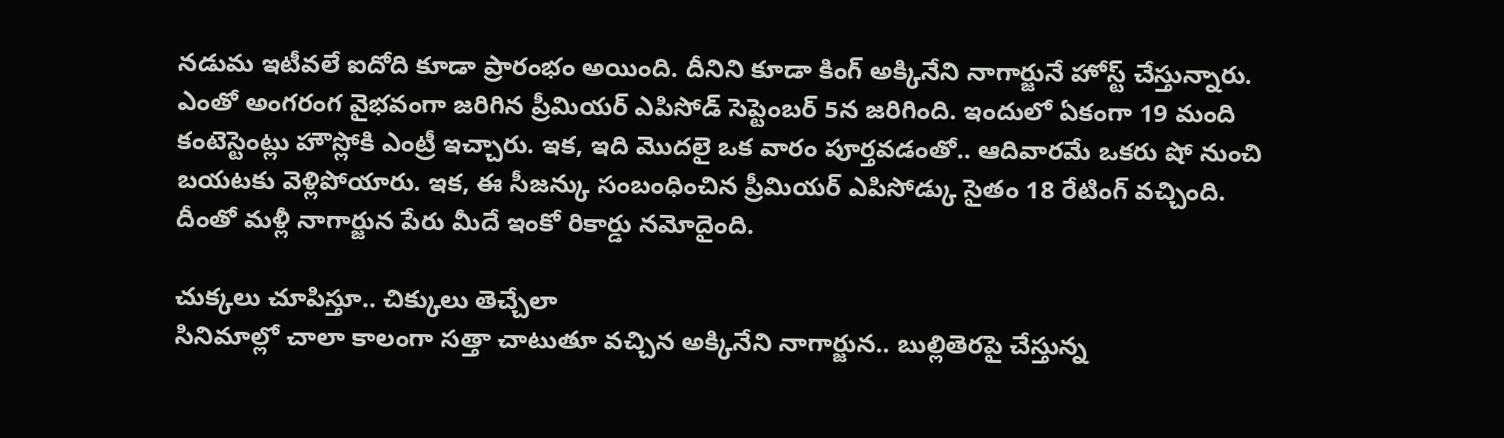నడుమ ఇటీవలే ఐదోది కూడా ప్రారంభం అయింది. దీనిని కూడా కింగ్ అక్కినేని నాగార్జునే హోస్ట్ చేస్తున్నారు. ఎంతో అంగరంగ వైభవంగా జరిగిన ప్రీమియర్ ఎపిసోడ్ సెప్టెంబర్ 5న జరిగింది. ఇందులో ఏకంగా 19 మంది కంటెస్టెంట్లు హౌస్లోకి ఎంట్రీ ఇచ్చారు. ఇక, ఇది మొదలై ఒక వారం పూర్తవడంతో.. ఆదివారమే ఒకరు షో నుంచి బయటకు వెళ్లిపోయారు. ఇక, ఈ సీజన్కు సంబంధించిన ప్రీమియర్ ఎపిసోడ్కు సైతం 18 రేటింగ్ వచ్చింది. దీంతో మళ్లీ నాగార్జున పేరు మీదే ఇంకో రికార్డు నమోదైంది.

చుక్కలు చూపిస్తూ.. చిక్కులు తెచ్చేలా
సినిమాల్లో చాలా కాలంగా సత్తా చాటుతూ వచ్చిన అక్కినేని నాగార్జున.. బుల్లితెరపై చేస్తున్న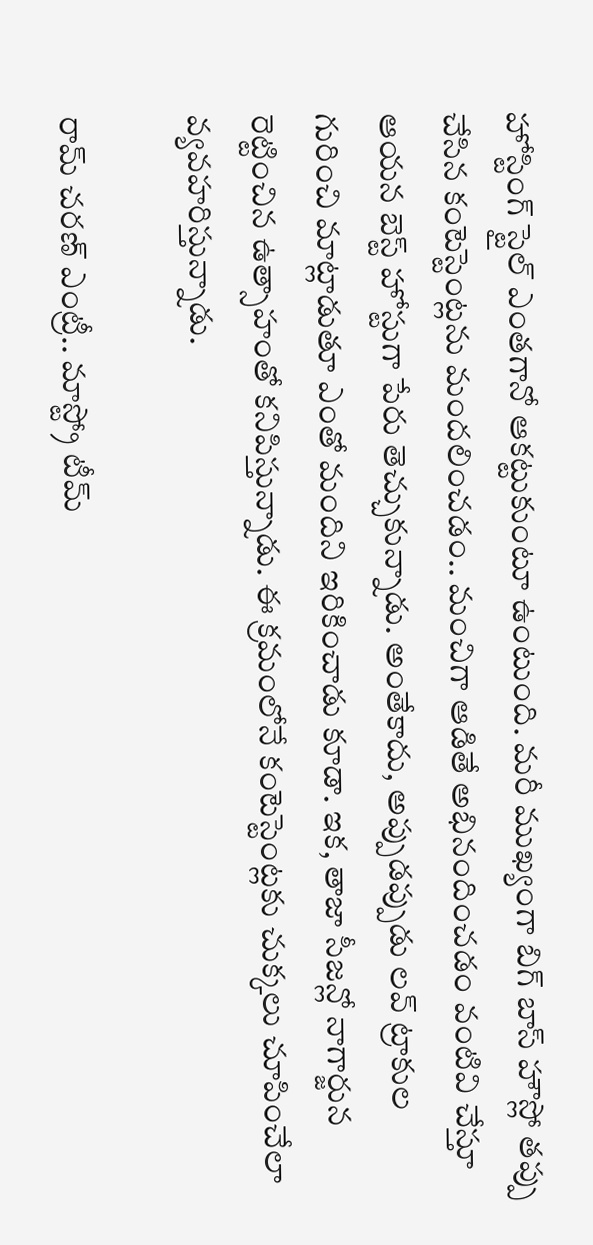హోస్టింగ్ స్టైల్ ఎంతగానో ఆకట్టుకుంటూ ఉంటుంది. మరీ ముఖ్యంగా బిగ్ బాస్ హౌస్లో తప్పు చేసిన కంటెస్టెంట్లను మందలించడం.. మంచిగా ఆడితే అభినందించడం వంటివి చేస్తూ ఆయన బెస్ట్ హోస్టుగా పేరు తెచ్చుకున్నాడు. అంతేకాదు, అప్పుడప్పుడు లవ్ ట్రాకుల గురించి మాట్లాడుతూ ఎంతో మందిని ఇరికించాడు కూడా. ఇక, తాజా సీజన్లో నాగార్జున రెట్టించిన ఉత్సాహంతో కనిపిస్తున్నాడు. ఈ క్రమంలోనే కంటెస్టెంట్లకు చుక్కలు చూపించేలా వ్యవహరిస్తున్నాడు.

రామ్ చరణ్ ఎంట్రీ.. మాస్ట్రో టీమ్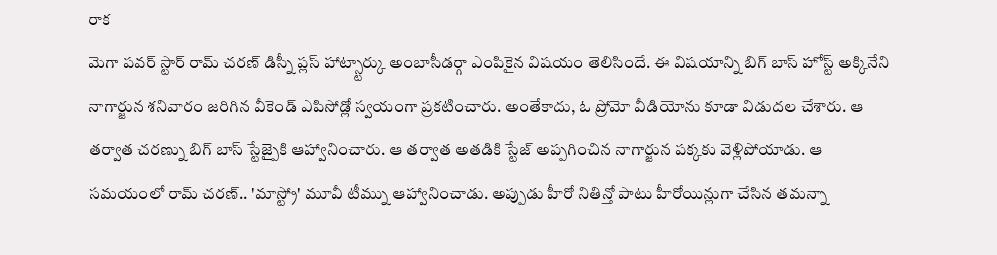రాక
మెగా పవర్ స్టార్ రామ్ చరణ్ డిస్నీ ప్లస్ హాట్స్టార్కు అంబాసీడర్గా ఎంపికైన విషయం తెలిసిందే. ఈ విషయాన్ని బిగ్ బాస్ హోస్ట్ అక్కినేని నాగార్జున శనివారం జరిగిన వీకెండ్ ఎపిసోడ్లో స్వయంగా ప్రకటించారు. అంతేకాదు, ఓ ప్రోమో వీడియోను కూడా విడుదల చేశారు. ఆ తర్వాత చరణ్ను బిగ్ బాస్ స్టేజ్పైకి ఆహ్వానించారు. ఆ తర్వాత అతడికి స్టేజ్ అప్పగించిన నాగార్జున పక్కకు వెళ్లిపోయాడు. ఆ సమయంలో రామ్ చరణ్.. 'మాస్ట్రో' మూవీ టీమ్ను ఆహ్వానించాడు. అప్పుడు హీరో నితిన్తో పాటు హీరోయిన్లుగా చేసిన తమన్నా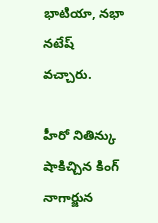భాటియా, నభా నటేష్ వచ్చారు.

హీరో నితిన్కు షాకిచ్చిన కింగ్ నాగార్జున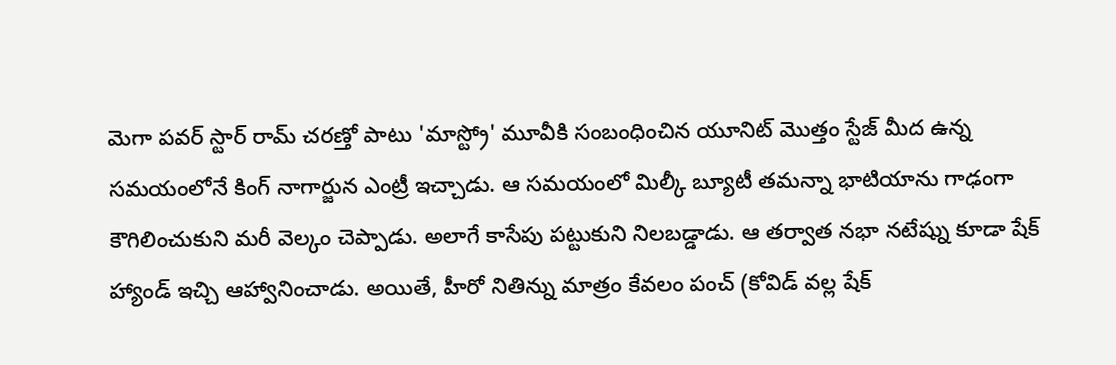మెగా పవర్ స్టార్ రామ్ చరణ్తో పాటు 'మాస్ట్రో' మూవీకి సంబంధించిన యూనిట్ మొత్తం స్టేజ్ మీద ఉన్న సమయంలోనే కింగ్ నాగార్జున ఎంట్రీ ఇచ్చాడు. ఆ సమయంలో మిల్కీ బ్యూటీ తమన్నా భాటియాను గాఢంగా కౌగిలించుకుని మరీ వెల్కం చెప్పాడు. అలాగే కాసేపు పట్టుకుని నిలబడ్డాడు. ఆ తర్వాత నభా నటేష్ను కూడా షేక్ హ్యాండ్ ఇచ్చి ఆహ్వానించాడు. అయితే, హీరో నితిన్ను మాత్రం కేవలం పంచ్ (కోవిడ్ వల్ల షేక్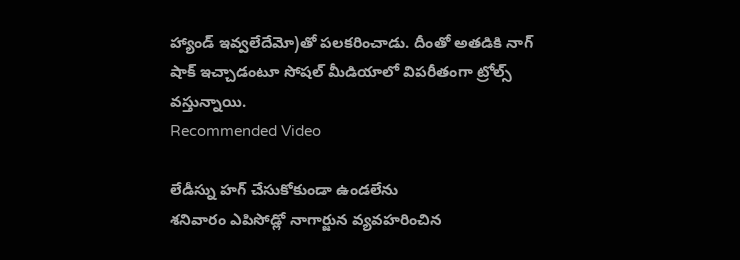హ్యాండ్ ఇవ్వలేదేమో)తో పలకరించాడు. దీంతో అతడికి నాగ్ షాక్ ఇచ్చాడంటూ సోషల్ మీడియాలో విపరీతంగా ట్రోల్స్ వస్తున్నాయి.
Recommended Video

లేడీస్ను హగ్ చేసుకోకుండా ఉండలేను
శనివారం ఎపిసోడ్లో నాగార్జున వ్యవహరించిన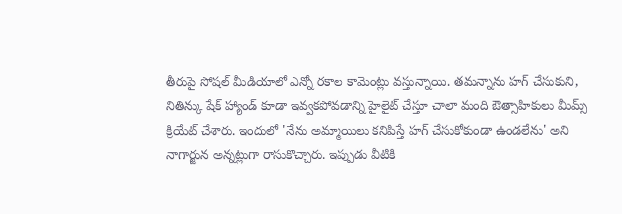తీరుపై సోషల్ మీడియాలో ఎన్నో రకాల కామెంట్లు వస్తున్నాయి. తమన్నాను హగ్ చేసుకుని, నితిన్కు షేక్ హ్యాండ్ కూడా ఇవ్వకపోవడాన్ని హైలైట్ చేస్తూ చాలా మంది ఔత్సాహికులు మీమ్స్ క్రియేట్ చేశారు. ఇందులో 'నేను అమ్మాయిలు కనిపిస్తే హగ్ చేసుకోకుండా ఉండలేను' అని నాగార్జున అన్నట్లుగా రాసుకొచ్చారు. ఇప్పుడు వీటికి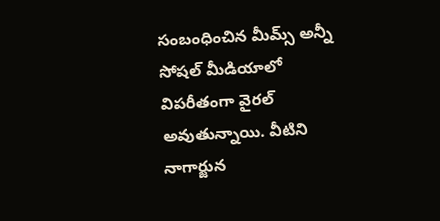సంబంధించిన మీమ్స్ అన్నీ సోషల్ మీడియాలో విపరీతంగా వైరల్ అవుతున్నాయి. వీటిని నాగార్జున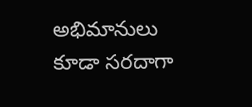అభిమానులు కూడా సరదాగా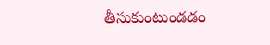తీసుకుంటుండడం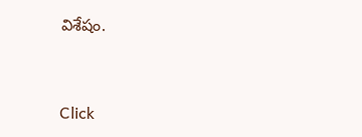విశేషం.


Click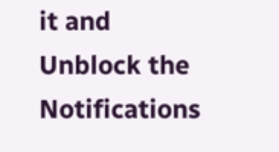it and Unblock the Notifications